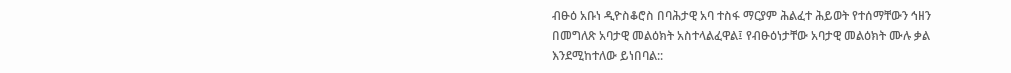ብፁዕ አቡነ ዲዮስቆሮስ በባሕታዊ አባ ተስፋ ማርያም ሕልፈተ ሕይወት የተሰማቸውን ኅዘን በመግለጽ አባታዊ መልዕክት አስተላልፈዋል፤ የብፁዕነታቸው አባታዊ መልዕክት ሙሉ ቃል እንደሚከተለው ይነበባል::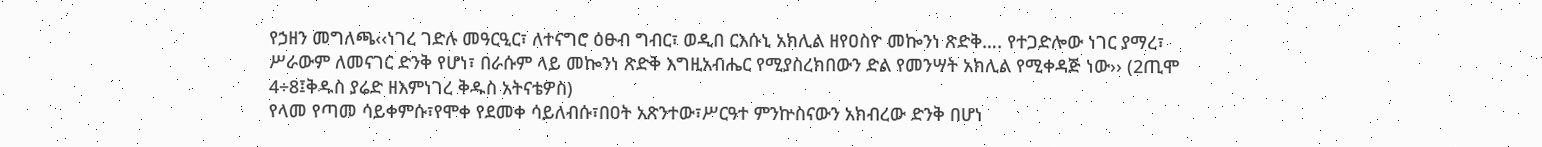የኃዘን መግለጫ‹‹ነገረ ገድሉ መዓርዒር፣ ለተናግሮ ዕፁብ ግብር፣ ወዲበ ርእሱኒ አክሊል ዘየዐስዮ መኰንነ ጽድቅ…. የተጋድሎው ነገር ያማረ፣
ሥራውም ለመናገር ድንቅ የሆነ፣ በራሱም ላይ መኰንነ ጽድቅ እግዚአብሔር የሚያስረክበውን ድል የመንሣት አክሊል የሚቀዳጅ ነው›› (2ጢሞ 4÷8፤ቅዱስ ያሬድ ዘእምነገረ ቅዱስ አትናቴዎስ)
የላመ የጣመ ሳይቀምሱ፣የሞቀ የደመቀ ሳይለብሱ፣በዐት አጽንተው፣ሥርዓተ ምንኵስናውን አክብረው ድንቅ በሆነ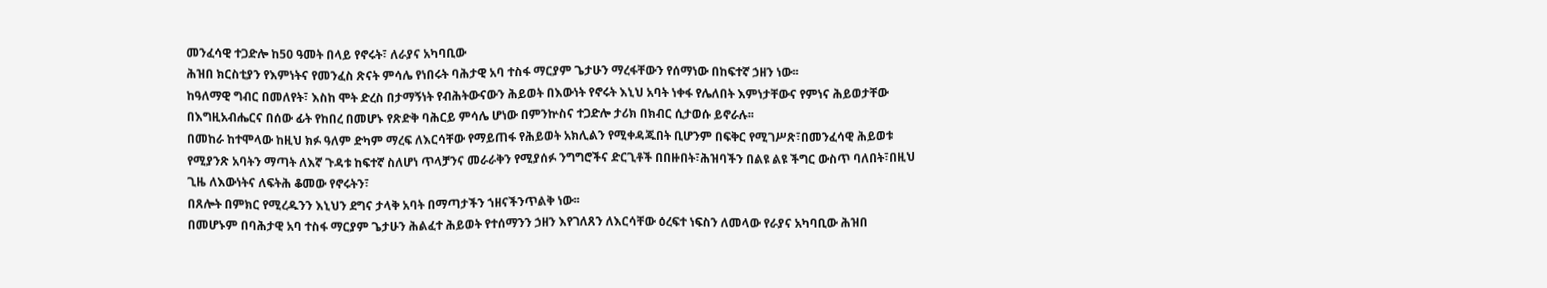መንፈሳዊ ተጋድሎ ከ50 ዓመት በላይ የኖሩት፣ ለራያና አካባቢው
ሕዝበ ክርስቲያን የእምነትና የመንፈስ ጽናት ምሳሌ የነበሩት ባሕታዊ አባ ተስፋ ማርያም ጌታሁን ማረፋቸውን የሰማነው በከፍተኛ ኃዘን ነው፡፡
ከዓለማዊ ግብር በመለየት፣ እስከ ሞት ድረስ በታማኝነት የብሕትውናውን ሕይወት በእውነት የኖሩት እኒህ አባት ነቀፋ የሌለበት እምነታቸውና የምነና ሕይወታቸው በእግዚአብሔርና በሰው ፊት የከበረ በመሆኑ የጽድቅ ባሕርይ ምሳሌ ሆነው በምንኵስና ተጋድሎ ታሪክ በክብር ሲታወሱ ይኖራሉ፡፡
በመከራ ከተሞላው ከዚህ ክፉ ዓለም ድካም ማረፍ ለእርሳቸው የማይጠፋ የሕይወት አክሊልን የሚቀዳጁበት ቢሆንም በፍቅር የሚገሥጽ፣በመንፈሳዊ ሕይወቱ የሚያንጽ አባትን ማጣት ለእኛ ጉዳቱ ከፍተኛ ስለሆነ ጥላቻንና መራራቅን የሚያሰፉ ንግግሮችና ድርጊቶች በበዙበት፣ሕዝባችን በልዩ ልዩ ችግር ውስጥ ባለበት፣በዚህ ጊዜ ለእውነትና ለፍትሕ ቆመው የኖሩትን፣
በጸሎት በምክር የሚረዱንን እኒህን ደግና ታላቅ አባት በማጣታችን ኀዘናችንጥልቅ ነው፡፡
በመሆኑም በባሕታዊ አባ ተስፋ ማርያም ጌታሁን ሕልፈተ ሕይወት የተሰማንን ኃዘን እየገለጸን ለእርሳቸው ዕረፍተ ነፍስን ለመላው የራያና አካባቢው ሕዝበ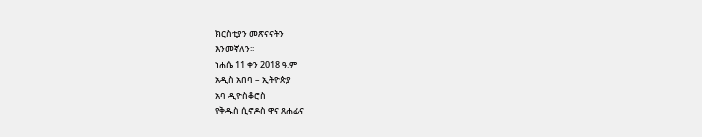ክርስቲያን መጽናናትን
እንመኛለን፡፡
ነሐሴ 11 ቀን 2018 ዓ.ም
አዲስ አበባ – ኢትዮጵያ
አባ ዲዮስቆሮስ
የቅዱስ ሲኖዶስ ዋና ጸሐፊና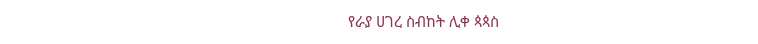የራያ ሀገረ ስብከት ሊቀ ጳጳስ